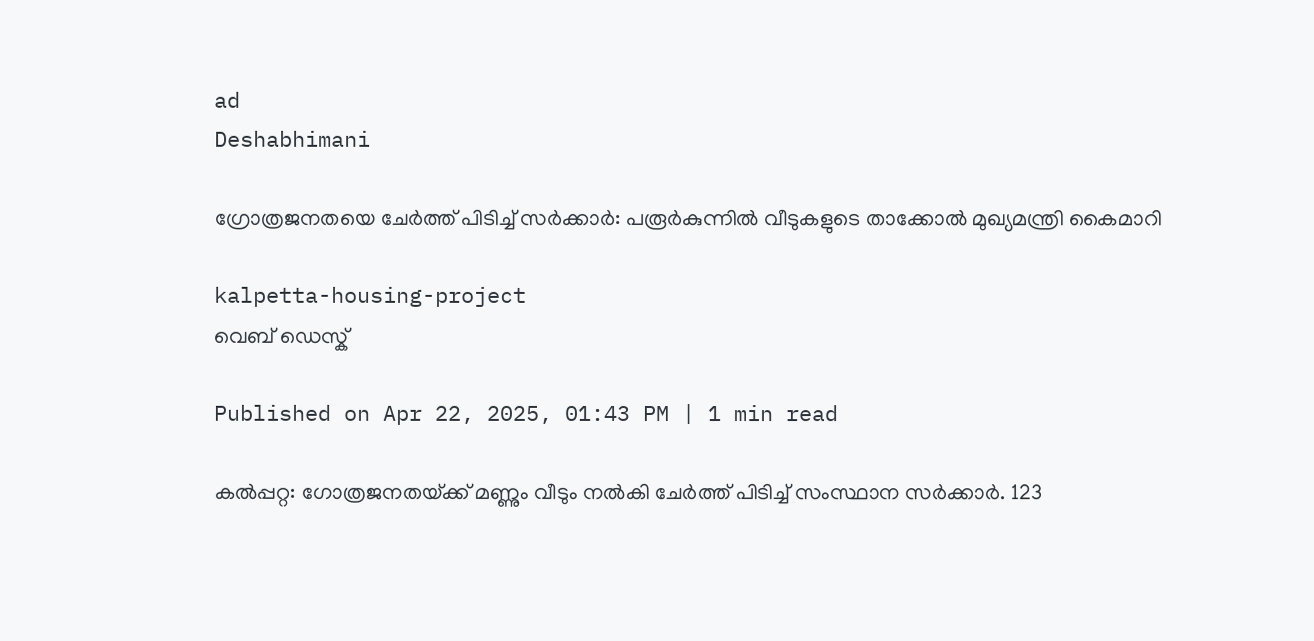ad
Deshabhimani

ഗ്രോത്രജനതയെ ചേർത്ത് പിടിച്ച് സർക്കാർ: പരൂർകുന്നിൽ വീടുകളുടെ താക്കോൽ മുഖ്യമന്ത്രി കൈമാറി

kalpetta-housing-project
വെബ് ഡെസ്ക്

Published on Apr 22, 2025, 01:43 PM | 1 min read

കൽപ്പറ്റ: ഗോത്രജനതയ്‌ക്ക്‌ മണ്ണും വീടും നൽകി ചേർത്ത് പിടിച്ച് സംസ്ഥാന സർക്കാർ. 123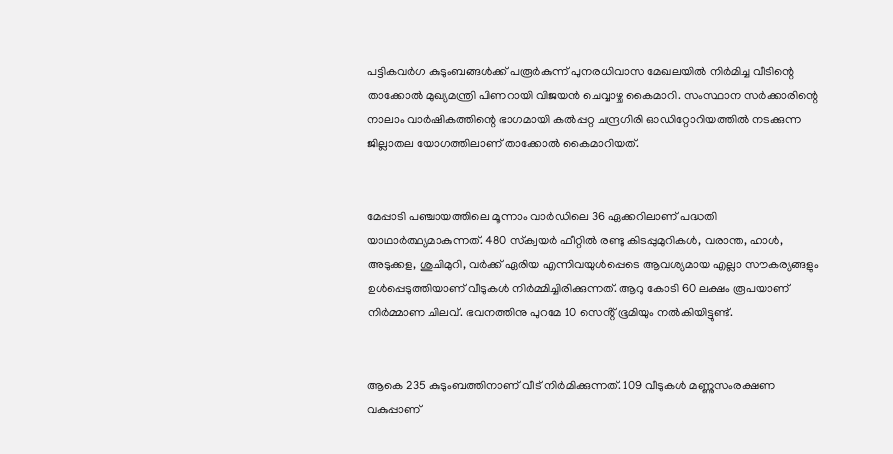പട്ടികവർഗ കുടുംബങ്ങൾക്ക്‌ പരൂർകുന്ന് പുനരധിവാസ മേഖലയിൽ നിർമിച്ച വീടിന്റെ താക്കോൽ മുഖ്യമന്ത്രി പിണറായി വിജയൻ ചെവ്വാഴ്ച കൈമാറി. സംസ്ഥാന സർക്കാരിന്റെ നാലാം വാർഷികത്തിന്റെ ഭാഗമായി കൽപ്പറ്റ ചന്ദ്രഗിരി ഓഡിറ്റോറിയത്തിൽ നടക്കുന്ന ജില്ലാതല യോഗത്തിലാണ് താക്കോൽ കൈമാറിയത്.


മേപ്പാടി പഞ്ചായത്തിലെ മൂന്നാം വാർഡിലെ 36 ഏക്കറിലാണ്‌ പദ്ധതി യാഥാർത്ഥ്യമാകുന്നത്‌. 480 സ്‌ക്വയർ ഫീറ്റിൽ രണ്ടു കിടപ്പുമുറികൾ, വരാന്ത, ഹാൾ, അടുക്കള, ശുചിമുറി, വർക്ക് ഏരിയ എന്നിവയുൾപ്പെടെ ആവശ്യമായ എല്ലാ സൗകര്യങ്ങളും ഉൾപ്പെടുത്തിയാണ് വീടുകൾ നിർമ്മിച്ചിരിക്കുന്നത്. ആറു കോടി 60 ലക്ഷം രൂപയാണ് നിർമ്മാണ ചിലവ്. ഭവനത്തിനു പുറമേ 10 സെൻ്റ് ഭൂമിയും നൽകിയിട്ടുണ്ട്.


ആകെ 235 കുടുംബത്തിനാണ്‌ വീട്‌ നിർമിക്കുന്നത്‌. 109 വീടുകൾ മണ്ണുസംരക്ഷണ വകുപ്പാണ്‌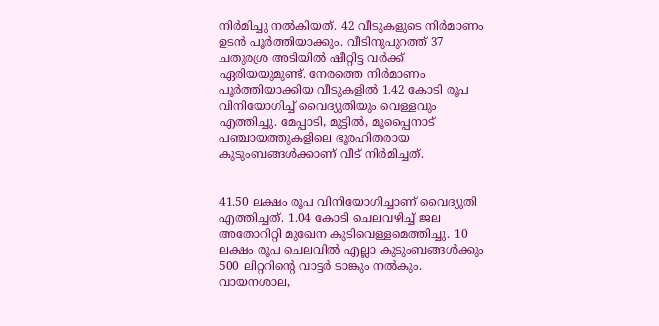നിർമിച്ചു നൽകിയത്‌. 42 വീടുകളുടെ നിർമാണം ഉടൻ പൂർത്തിയാക്കും. വീടിനുപുറത്ത്‌ 37 ചതുരശ്ര അടിയിൽ ഷീറ്റിട്ട വർക്ക്‌ ഏരിയയുമുണ്ട്‌. നേരത്തെ നിർമാണം പൂർത്തിയാക്കിയ വീടുകളിൽ 1.42 കോടി രൂപ വിനിയോഗിച്ച്‌ വൈദ്യുതിയും വെള്ളവും എത്തിച്ചു. മേപ്പാടി, മുട്ടിൽ, മൂപ്പൈനാട് പഞ്ചായത്തുകളിലെ ഭൂരഹിതരായ കുടുംബങ്ങൾക്കാണ് വീട് നിർമിച്ചത്‌.


41.50 ലക്ഷം രൂപ വിനിയോഗിച്ചാണ്‌ വൈദ്യുതി എത്തിച്ചത്‌. 1.04 കോടി ചെലവഴിച്ച്‌ ജല അതോറിറ്റി മുഖേന കുടിവെള്ളമെത്തിച്ചു. 10 ലക്ഷം രൂപ ചെലവിൽ എല്ലാ കുടുംബങ്ങൾക്കും 500 ലിറ്ററിന്റെ വാട്ടർ ടാങ്കും നൽകും. വായനശാല,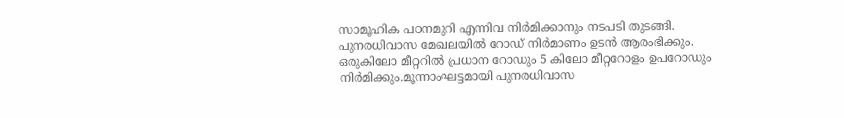സാമൂഹിക പഠനമുറി എന്നിവ നിർമിക്കാനും നടപടി തുടങ്ങി. പുനരധിവാസ മേഖലയിൽ റോഡ്‌ നിർമാണം ഉടൻ ആരംഭിക്കും. ഒരുകിലോ മീറ്ററിൽ പ്രധാന റോഡും 5 കിലോ മീറ്ററോളം ഉപറോഡും നിർമിക്കും.മൂന്നാംഘട്ടമായി പുനരധിവാസ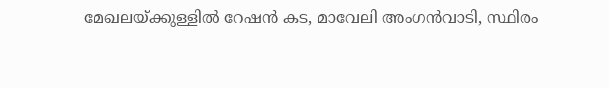മേഖലയ്‌ക്കുള്ളിൽ റേഷൻ കട, മാവേലി അംഗൻവാടി, സ്ഥിരം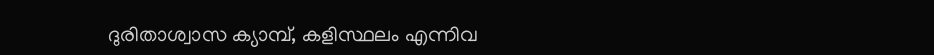ദുരിതാശ്വാസ ക്യാമ്പ്‌, കളിസ്ഥലം എന്നിവ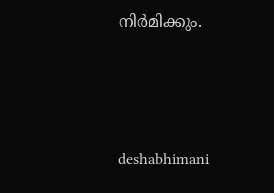നിർമിക്കും.



deshabhimani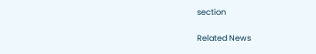section

Related News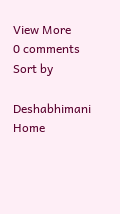View More
0 comments
Sort by

Deshabhimani
Home